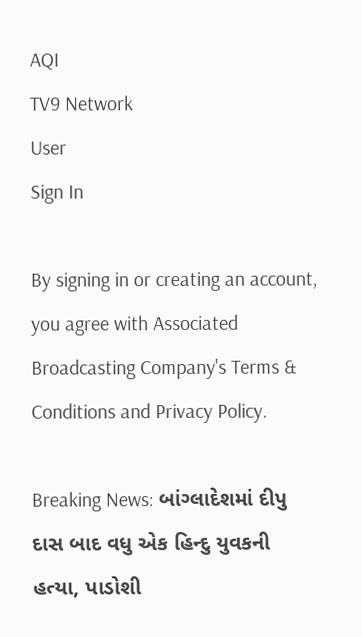AQI
TV9 Network
User
Sign In

By signing in or creating an account, you agree with Associated Broadcasting Company's Terms & Conditions and Privacy Policy.

Breaking News: બાંગ્લાદેશમાં દીપુ દાસ બાદ વધુ એક હિન્દુ યુવકની હત્યા, પાડોશી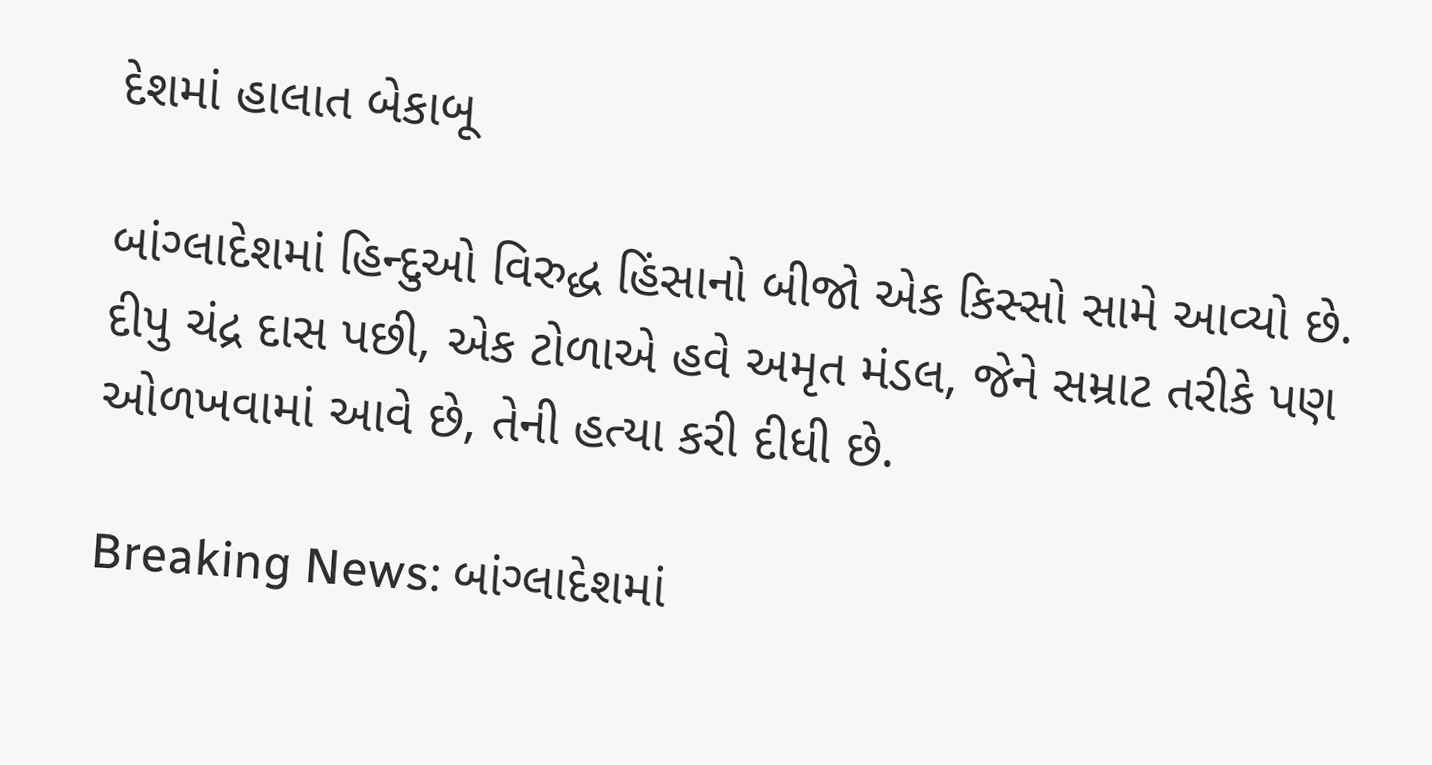દેશમાં હાલાત બેકાબૂ

બાંગ્લાદેશમાં હિન્દુઓ વિરુદ્ધ હિંસાનો બીજો એક કિસ્સો સામે આવ્યો છે. દીપુ ચંદ્ર દાસ પછી, એક ટોળાએ હવે અમૃત મંડલ, જેને સમ્રાટ તરીકે પણ ઓળખવામાં આવે છે, તેની હત્યા કરી દીધી છે.

Breaking News: બાંગ્લાદેશમાં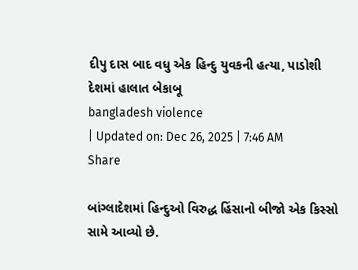દીપુ દાસ બાદ વધુ એક હિન્દુ યુવકની હત્યા, પાડોશી દેશમાં હાલાત બેકાબૂ
bangladesh violence
| Updated on: Dec 26, 2025 | 7:46 AM
Share

બાંગ્લાદેશમાં હિન્દુઓ વિરુદ્ધ હિંસાનો બીજો એક કિસ્સો સામે આવ્યો છે.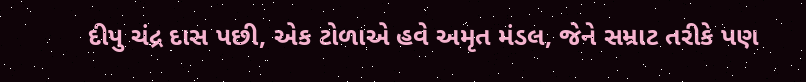દીપુ ચંદ્ર દાસ પછી, એક ટોળાએ હવે અમૃત મંડલ, જેને સમ્રાટ તરીકે પણ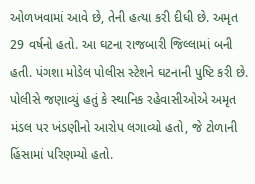ઓળખવામાં આવે છે, તેની હત્યા કરી દીધી છે. અમૃત 29 વર્ષનો હતો. આ ઘટના રાજબારી જિલ્લામાં બની હતી. પંગશા મોડેલ પોલીસ સ્ટેશને ઘટનાની પુષ્ટિ કરી છે. પોલીસે જણાવ્યું હતું કે સ્થાનિક રહેવાસીઓએ અમૃત મંડલ પર ખંડણીનો આરોપ લગાવ્યો હતો, જે ટોળાની હિંસામાં પરિણમ્યો હતો.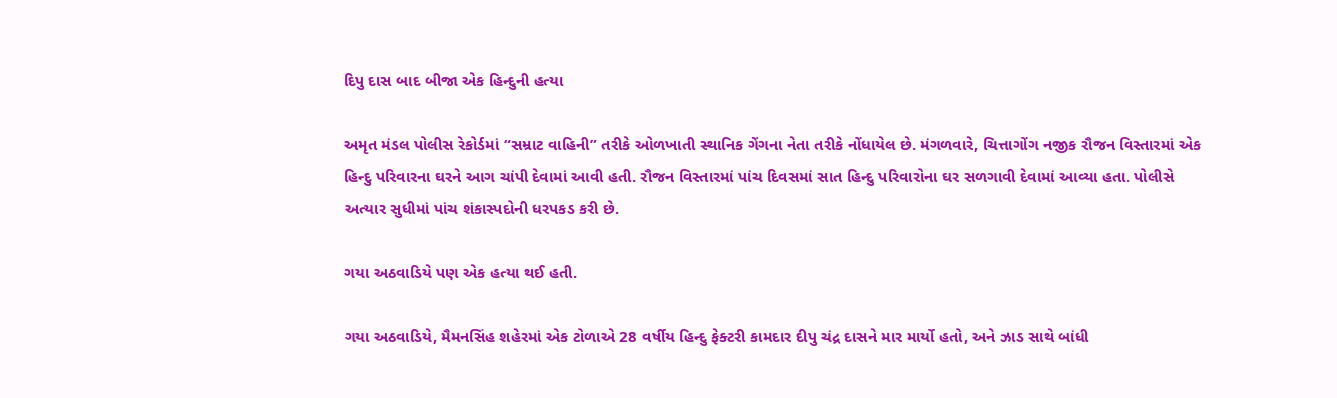દિપુ દાસ બાદ બીજા એક હિન્દુની હત્યા

અમૃત મંડલ પોલીસ રેકોર્ડમાં “સમ્રાટ વાહિની” તરીકે ઓળખાતી સ્થાનિક ગેંગના નેતા તરીકે નોંધાયેલ છે. મંગળવારે, ચિત્તાગોંગ નજીક રૌજન વિસ્તારમાં એક હિન્દુ પરિવારના ઘરને આગ ચાંપી દેવામાં આવી હતી. રૌજન વિસ્તારમાં પાંચ દિવસમાં સાત હિન્દુ પરિવારોના ઘર સળગાવી દેવામાં આવ્યા હતા. પોલીસે અત્યાર સુધીમાં પાંચ શંકાસ્પદોની ધરપકડ કરી છે.

ગયા અઠવાડિયે પણ એક હત્યા થઈ હતી.

ગયા અઠવાડિયે, મૈમનસિંહ શહેરમાં એક ટોળાએ 28 વર્ષીય હિન્દુ ફેક્ટરી કામદાર દીપુ ચંદ્ર દાસને માર માર્યો હતો, અને ઝાડ સાથે બાંધી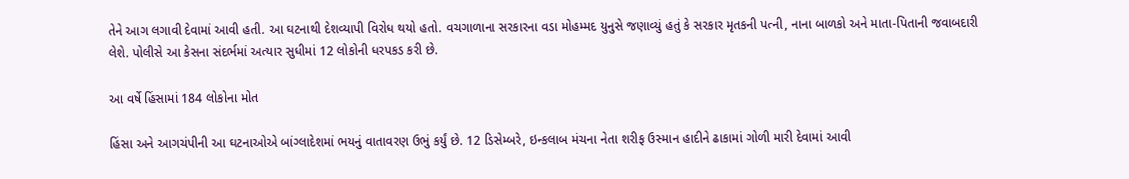તેને આગ લગાવી દેવામાં આવી હતી. આ ઘટનાથી દેશવ્યાપી વિરોધ થયો હતો. વચગાળાના સરકારના વડા મોહમ્મદ યુનુસે જણાવ્યું હતું કે સરકાર મૃતકની પત્ની, નાના બાળકો અને માતા-પિતાની જવાબદારી લેશે. પોલીસે આ કેસના સંદર્ભમાં અત્યાર સુધીમાં 12 લોકોની ધરપકડ કરી છે.

આ વર્ષે હિંસામાં 184 લોકોના મોત

હિંસા અને આગચંપીની આ ઘટનાઓએ બાંગ્લાદેશમાં ભયનું વાતાવરણ ઉભું કર્યું છે. 12 ડિસેમ્બરે, ઇન્કલાબ મંચના નેતા શરીફ ઉસ્માન હાદીને ઢાકામાં ગોળી મારી દેવામાં આવી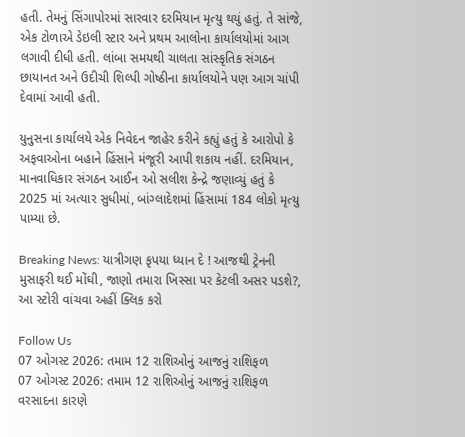હતી. તેમનું સિંગાપોરમાં સારવાર દરમિયાન મૃત્યુ થયું હતું. તે સાંજે, એક ટોળાએ ડેઇલી સ્ટાર અને પ્રથમ આલોના કાર્યાલયોમાં આગ લગાવી દીધી હતી. લાંબા સમયથી ચાલતા સાંસ્કૃતિક સંગઠન છાયાનત અને ઉદીચી શિલ્પી ગોષ્ઠીના કાર્યાલયોને પણ આગ ચાંપી દેવામાં આવી હતી.

યુનુસના કાર્યાલયે એક નિવેદન જાહેર કરીને કહ્યું હતું કે આરોપો કે અફવાઓના બહાને હિંસાને મંજૂરી આપી શકાય નહીં. દરમિયાન, માનવાધિકાર સંગઠન આઈન ઓ સલીશ કેન્દ્રે જણાવ્યું હતું કે 2025 માં અત્યાર સુધીમાં, બાંગ્લાદેશમાં હિંસામાં 184 લોકો મૃત્યુ પામ્યા છે.

Breaking News: યાત્રીગણ કૃપયા ધ્યાન દે ! આજથી ટ્રેનની મુસાફરી થઈ મોંઘી, જાણો તમારા ખિસ્સા પર કેટલી અસર પડશે?, આ સ્ટોરી વાંચવા અહીં ક્લિક કરો

Follow Us
07 ઓગસ્ટ 2026: તમામ 12 રાશિઓનું આજનું રાશિફળ
07 ઓગસ્ટ 2026: તમામ 12 રાશિઓનું આજનું રાશિફળ
વરસાદના કારણે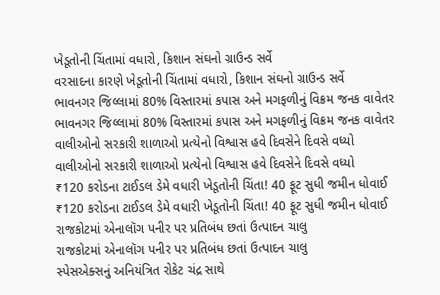ખેડૂતોની ચિંતામાં વધારો, કિશાન સંઘનો ગ્રાઉન્ડ સર્વે
વરસાદના કારણે ખેડૂતોની ચિંતામાં વધારો, કિશાન સંઘનો ગ્રાઉન્ડ સર્વે
ભાવનગર જિલ્લામાં 80% વિસ્તારમાં કપાસ અને મગફળીનું વિક્રમ જનક વાવેતર
ભાવનગર જિલ્લામાં 80% વિસ્તારમાં કપાસ અને મગફળીનું વિક્રમ જનક વાવેતર
વાલીઓનો સરકારી શાળાઓ પ્રત્યેનો વિશ્વાસ હવે દિવસેને દિવસે વધ્યો
વાલીઓનો સરકારી શાળાઓ પ્રત્યેનો વિશ્વાસ હવે દિવસેને દિવસે વધ્યો
₹120 કરોડના ટાઈડલ ડેમે વધારી ખેડૂતોની ચિંતા! 40 ફૂટ સુધી જમીન ધોવાઈ
₹120 કરોડના ટાઈડલ ડેમે વધારી ખેડૂતોની ચિંતા! 40 ફૂટ સુધી જમીન ધોવાઈ
રાજકોટમાં એનાલૉગ પનીર પર પ્રતિબંધ છતાં ઉત્પાદન ચાલુ
રાજકોટમાં એનાલૉગ પનીર પર પ્રતિબંધ છતાં ઉત્પાદન ચાલુ
સ્પેસએક્સનું અનિયંત્રિત રોકેટ ચંદ્ર સાથે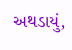અથડાયું,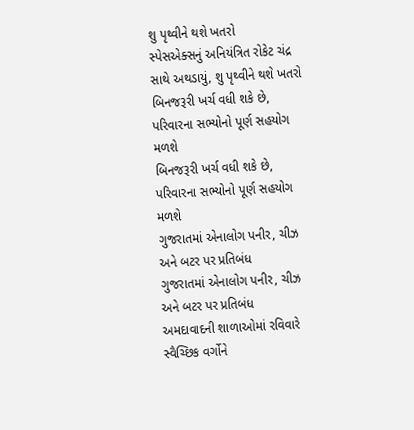શુ પૃથ્વીને થશે ખતરો
સ્પેસએક્સનું અનિયંત્રિત રોકેટ ચંદ્ર સાથે અથડાયું, શુ પૃથ્વીને થશે ખતરો
બિનજરૂરી ખર્ચ વધી શકે છે, પરિવારના સભ્યોનો પૂર્ણ સહયોગ મળશે
બિનજરૂરી ખર્ચ વધી શકે છે, પરિવારના સભ્યોનો પૂર્ણ સહયોગ મળશે
ગુજરાતમાં એનાલોગ પનીર, ચીઝ અને બટર પર પ્રતિબંધ
ગુજરાતમાં એનાલોગ પનીર, ચીઝ અને બટર પર પ્રતિબંધ
અમદાવાદની શાળાઓમાં રવિવારે સ્વૈચ્છિક વર્ગોને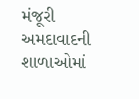મંજૂરી
અમદાવાદની શાળાઓમાં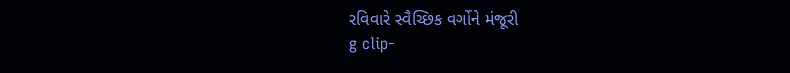રવિવારે સ્વૈચ્છિક વર્ગોને મંજૂરી
g clip-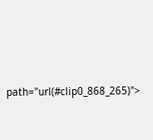path="url(#clip0_868_265)">